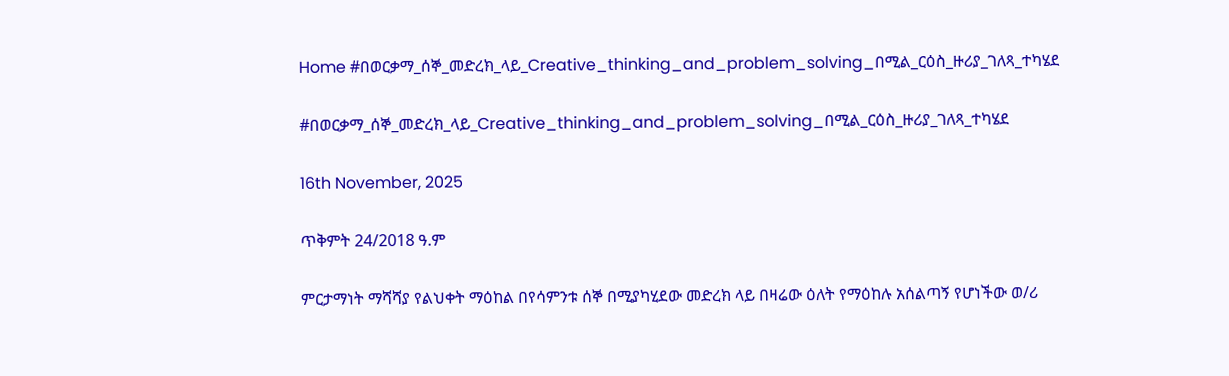Home #በወርቃማ_ሰኞ_መድረክ_ላይ_Creative_thinking_and_problem_solving_በሚል_ርዕስ_ዙሪያ_ገለጻ_ተካሄደ

#በወርቃማ_ሰኞ_መድረክ_ላይ_Creative_thinking_and_problem_solving_በሚል_ርዕስ_ዙሪያ_ገለጻ_ተካሄደ

16th November, 2025

ጥቅምት 24/2018 ዓ.ም

ምርታማነት ማሻሻያ የልህቀት ማዕከል በየሳምንቱ ሰኞ በሚያካሂደው መድረክ ላይ በዛሬው ዕለት የማዕከሉ አሰልጣኝ የሆነችው ወ/ሪ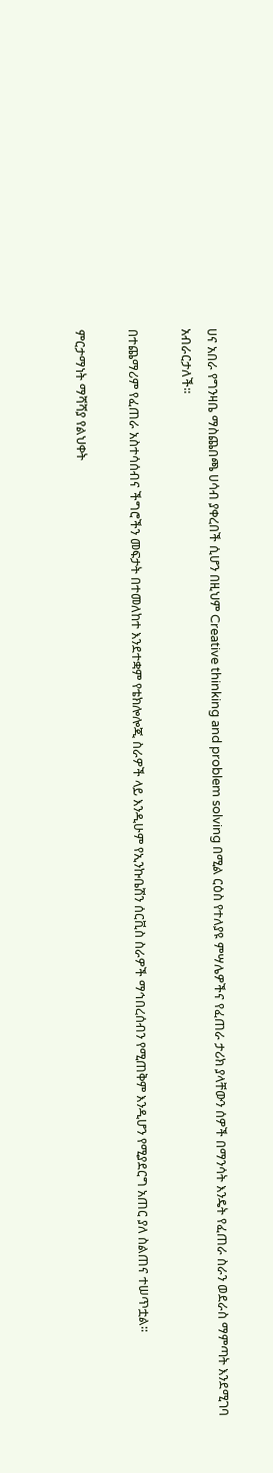ሀና አበራ የግንዛቤ ማስጨበጫ ሀሳብ ያቀረበች ሲሆን በዚህም Creative thinking and problem solving በሚል ርዕስ የተለያዩ ምሣሌዎችና የፈጠራ ታሪክ ያላቸውን ሰዎች በማንሳት እንዴት የፈጠራ ስራን ወደራስ ማምጣት እንደሚገባ አብራርታለች፡፡

በተጨማሪም የፈጠራ አስተሳሰብና ችግሮችን መፍታት በተመለከተ እንደተቋም የቴክሎሎጂ ስራዎች ላይ እንዲሁም የኢንኩቤሽን ሰርቪስ ስራዎች ማኅበረሰብን የሚጠቅም እንዲሆን የሚያደርግ አጠር ያለ ስልጠና ተሠጥቷል፡፡

ምርታማነት ማሻሻያ የልህቀት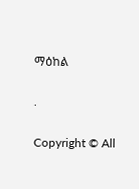ማዕከል

.

Copyright © All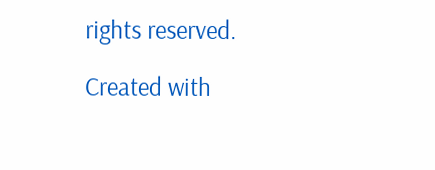rights reserved.

Created with